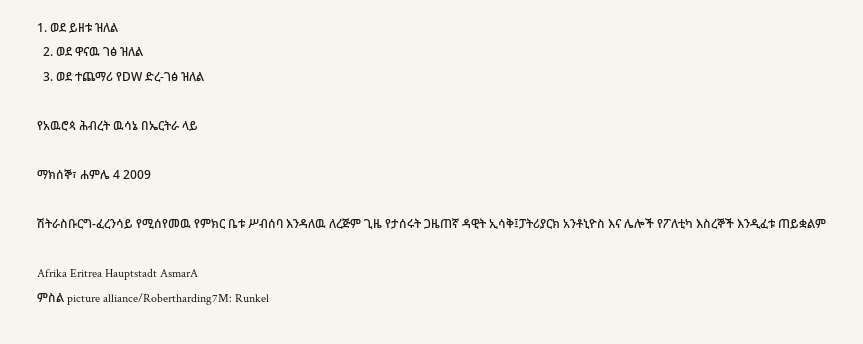1. ወደ ይዘቱ ዝለል
  2. ወደ ዋናዉ ገፅ ዝለል
  3. ወደ ተጨማሪ የDW ድረ-ገፅ ዝለል

የአዉሮጳ ሕብረት ዉሳኔ በኤርትራ ላይ

ማክሰኞ፣ ሐምሌ 4 2009

ሽትራስቡርግ-ፈረንሳይ የሚሰየመዉ የምክር ቤቱ ሥብሰባ እንዳለዉ ለረጅም ጊዜ የታሰሩት ጋዜጠኛ ዳዊት ኢሳቅ፤ፓትሪያርክ አንቶኒዮስ እና ሌሎች የፖለቲካ እስረኞች እንዲፈቱ ጠይቋልም

Afrika Eritrea Hauptstadt AsmarA
ምስል picture alliance/Robertharding7M: Runkel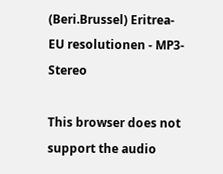(Beri.Brussel) Eritrea-EU resolutionen - MP3-Stereo

This browser does not support the audio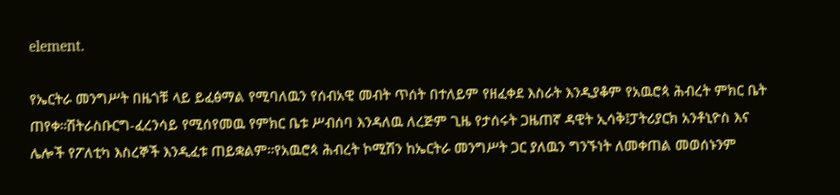element.

የኤርትራ መንግሥት በዜጎቹ ላይ ይፈፅማል የሚባለዉን የሰብአዊ መብት ጥሰት በተለይም የዘፈቀደ እስራት እንዲያቆም የአዉሮጳ ሕብረት ምክር ቤት ጠየቀ።ሽትራስቡርግ-ፈረንሳይ የሚሰየመዉ የምክር ቤቱ ሥብሰባ እንዳለዉ ለረጅም ጊዜ የታሰሩት ጋዜጠኛ ዳዊት ኢሳቅ፤ፓትሪያርክ አንቶኒዮስ እና ሌሎች የፖለቲካ እስረኞች እንዲፈቱ ጠይቋልም።የአዉሮጳ ሕብረት ኮሚሽን ከኤርትራ መንግሥት ጋር ያለዉን ግንኙነት ለመቀጠል መወሰኑንም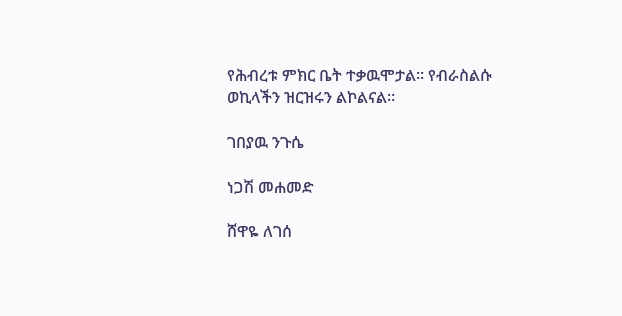የሕብረቱ ምክር ቤት ተቃዉሞታል። የብራስልሱ ወኪላችን ዝርዝሩን ልኮልናል።

ገበያዉ ንጉሴ

ነጋሽ መሐመድ

ሸዋዬ ለገሰ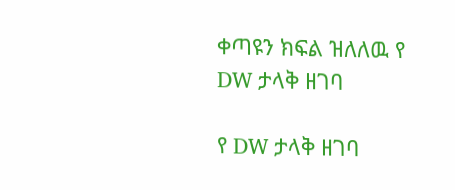ቀጣዩን ክፍል ዝለለዉ የ DW ታላቅ ዘገባ

የ DW ታላቅ ዘገባ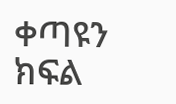ቀጣዩን ክፍል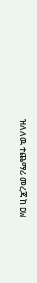ዝለለዉ ተጨማሪ መረጃ ከ DW